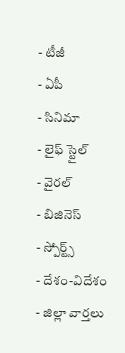- టీజీ
- ఏపీ
- సినిమా
- లైఫ్ స్టైల్
- వైరల్
- బిజినెస్
- స్పోర్ట్స్
- దేశం-విదేశం
- జిల్లా వార్తలు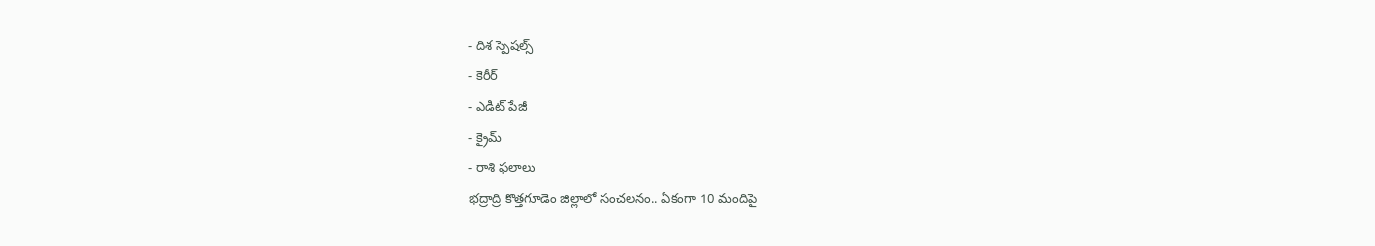- దిశ స్పెషల్స్
- కెరీర్
- ఎడిట్ పేజీ
- క్రైమ్
- రాశి ఫలాలు
భద్రాద్రి కొత్తగూడెం జిల్లాలో సంచలనం.. ఏకంగా 10 మందిపై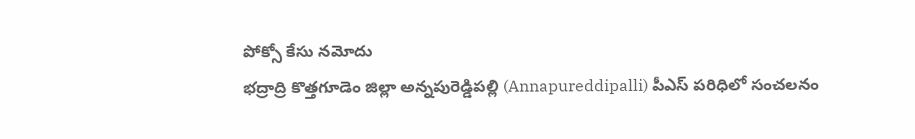పోక్సో కేసు నమోదు
భద్రాద్రి కొత్తగూడెం జిల్లా అన్నపురెడ్డిపల్లి (Annapureddipalli) పీఎస్ పరిధిలో సంచలనం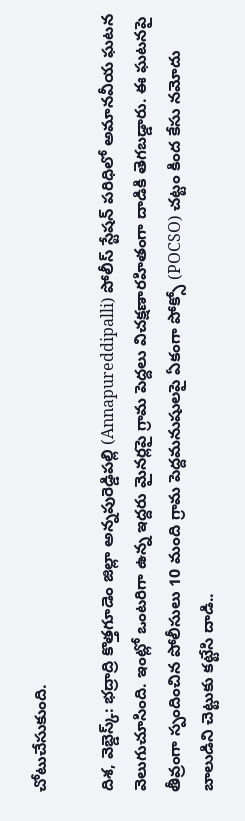చోటుచేసుకుంది.

దిశ, వెబ్డెస్క్: భద్రాద్రి కొత్తగూడెం జిల్లా అన్నపురెడ్డిపల్లి (Annapureddipalli) పోలీస్ స్టేషన్ పరిధిలో అమానవీయ ఘటన వెలుగుచూసింది. ఇంట్లో ఒంటరిగా ఉన్న ఇద్దరు మైనర్లపై గ్రామ పెద్దలు విచక్షణారహితంగా దాడికి తెగబడ్డారు. ఈ ఘటనపై తీవ్రంగా స్పందించిన పోలీసులు 10 మంది గ్రామ పెద్దమనుషులపై ఏకంగా పోక్సో (POCSO) చట్టం కింద కేసు నమోదు
బాలుడిని చెట్టుకు కట్టేసి దాడి..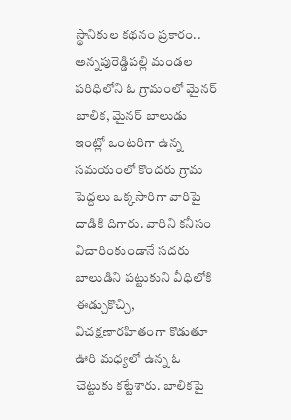స్థానికుల కథనం ప్రకారం.. అన్నపురెడ్డిపల్లి మండల పరిధిలోని ఓ గ్రామంలో మైనర్ బాలిక, మైనర్ బాలుడు ఇంట్లో ఒంటరిగా ఉన్న సమయంలో కొందరు గ్రామ పెద్దలు ఒక్కసారిగా వారిపై దాడికి దిగారు. వారిని కనీసం విచారింకుండానే సదరు బాలుడిని పట్టుకుని వీధిలోకి ఈడ్చుకొచ్చి, విచక్షణారహితంగా కొడుతూ ఊరి మధ్యలో ఉన్న ఓ చెట్టుకు కట్టేశారు. బాలికపై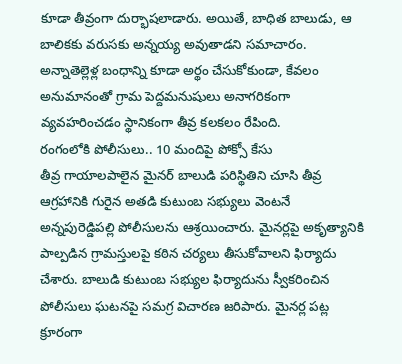కూడా తీవ్రంగా దుర్భాషలాడారు. అయితే, బాధిత బాలుడు, ఆ బాలికకు వరుసకు అన్నయ్య అవుతాడని సమాచారం. అన్నాతెల్లెళ్ల బంధాన్ని కూడా అర్థం చేసుకోకుండా, కేవలం అనుమానంతో గ్రామ పెద్దమనుషులు అనాగరికంగా వ్యవహరించడం స్థానికంగా తీవ్ర కలకలం రేపింది.
రంగంలోకి పోలీసులు.. 10 మందిపై పోక్సో కేసు
తీవ్ర గాయాలపాలైన మైనర్ బాలుడి పరిస్థితిని చూసి తీవ్ర ఆగ్రహానికి గురైన అతడి కుటుంబ సభ్యులు వెంటనే అన్నపురెడ్డిపల్లి పోలీసులను ఆశ్రయించారు. మైనర్లపై అకృత్యానికి పాల్పడిన గ్రామస్తులపై కఠిన చర్యలు తీసుకోవాలని ఫిర్యాదు చేశారు. బాలుడి కుటుంబ సభ్యుల ఫిర్యాదును స్వీకరించిన పోలీసులు ఘటనపై సమగ్ర విచారణ జరిపారు. మైనర్ల పట్ల క్రూరంగా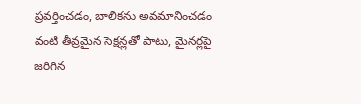ప్రవర్తించడం, బాలికను అవమానించడం వంటి తీవ్రమైన సెక్షన్లతో పాటు, మైనర్లపై జరిగిన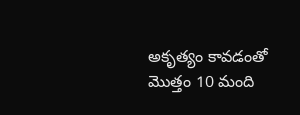అకృత్యం కావడంతో మొత్తం 10 మంది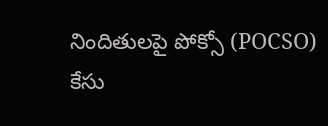నిందితులపై పోక్సో (POCSO) కేసు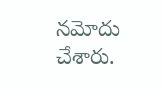నమోదు చేశారు.